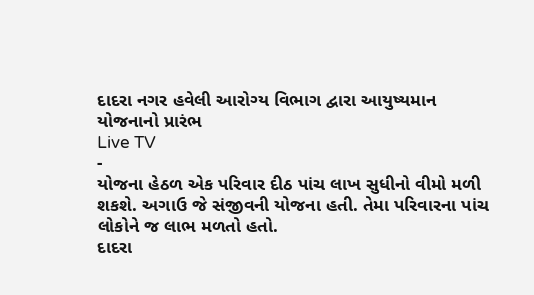દાદરા નગર હવેલી આરોગ્ય વિભાગ દ્વારા આયુષ્યમાન યોજનાનો પ્રારંભ
Live TV
-
યોજના હેઠળ એક પરિવાર દીઠ પાંચ લાખ સુધીનો વીમો મળી શકશે. અગાઉ જે સંજીવની યોજના હતી. તેમા પરિવારના પાંચ લોકોને જ લાભ મળતો હતો.
દાદરા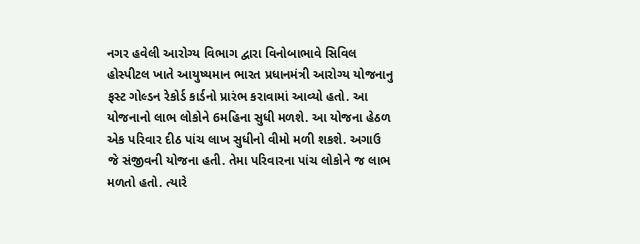નગર હવેલી આરોગ્ય વિભાગ દ્વારા વિનોબાભાવે સિવિલ હોસ્પીટલ ખાતે આયુષ્યમાન ભારત પ્રધાનમંત્રી આરોગ્ય યોજનાનુ ફસ્ટ ગોલ્ડન રેકોર્ડ કાર્ડનો પ્રારંભ કરાવામાં આવ્યો હતો. આ યોજનાનો લાભ લોકોને 6મહિના સુધી મળશે. આ યોજના હેઠળ એક પરિવાર દીઠ પાંચ લાખ સુધીનો વીમો મળી શકશે. અગાઉ જે સંજીવની યોજના હતી. તેમા પરિવારના પાંચ લોકોને જ લાભ મળતો હતો. ત્યારે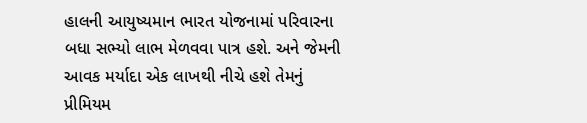હાલની આયુષ્યમાન ભારત યોજનામાં પરિવારના બધા સભ્યો લાભ મેળવવા પાત્ર હશે. અને જેમની આવક મર્યાદા એક લાખથી નીચે હશે તેમનું પ્રીમિયમ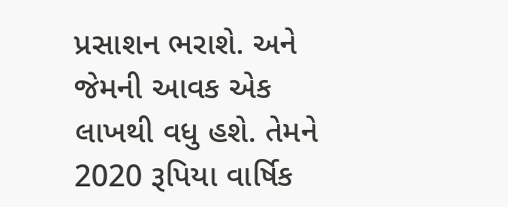પ્રસાશન ભરાશે. અને જેમની આવક એક લાખથી વધુ હશે. તેમને 2020 રૂપિયા વાર્ષિક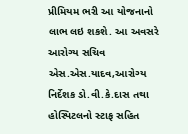પ્રીમિયમ ભરી આ યોજનાનો લાભ લઇ શકશે. આ અવસરે આરોગ્ય સચિવ એસ.એસ.યાદવ,આરોગ્ય નિર્દેશક ડો.વી.કે.દાસ તથા હોસ્પિટલનો સ્ટાફ સહિત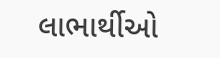લાભાર્થીઓ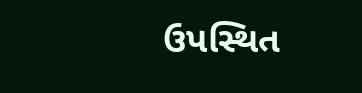ઉપસ્થિત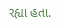રહ્યા હતા.